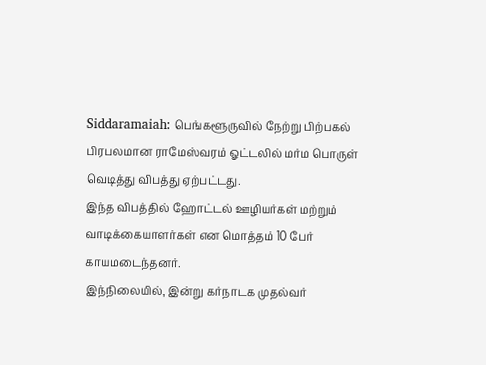Siddaramaiah: பெங்களூருவில் நேற்று பிற்பகல் பிரபலமான ராமேஸ்வரம் ஓட்டலில் மர்ம பொருள் வெடித்து விபத்து ஏற்பட்டது.
இந்த விபத்தில் ஹோட்டல் ஊழியர்கள் மற்றும் வாடிக்கையாளர்கள் என மொத்தம் 10 பேர் காயமடைந்தனர்.
இந்நிலையில், இன்று கர்நாடக முதல்வர்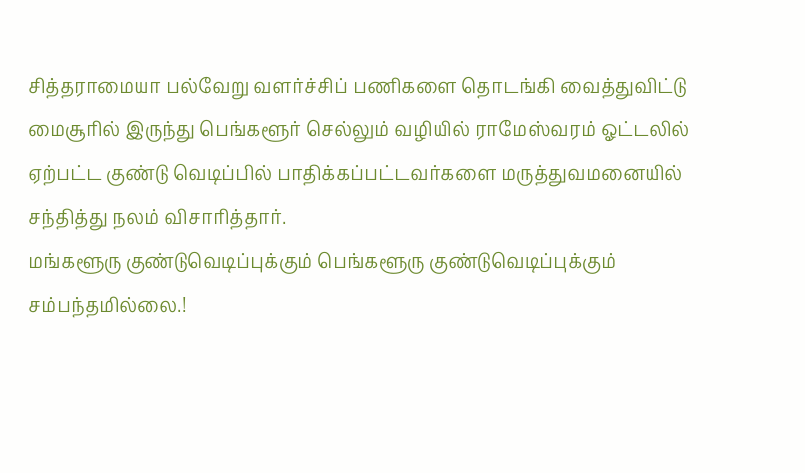சித்தராமையா பல்வேறு வளர்ச்சிப் பணிகளை தொடங்கி வைத்துவிட்டு மைசூரில் இருந்து பெங்களூர் செல்லும் வழியில் ராமேஸ்வரம் ஓட்டலில் ஏற்பட்ட குண்டு வெடிப்பில் பாதிக்கப்பட்டவர்களை மருத்துவமனையில் சந்தித்து நலம் விசாரித்தார்.
மங்களூரு குண்டுவெடிப்புக்கும் பெங்களூரு குண்டுவெடிப்புக்கும் சம்பந்தமில்லை.!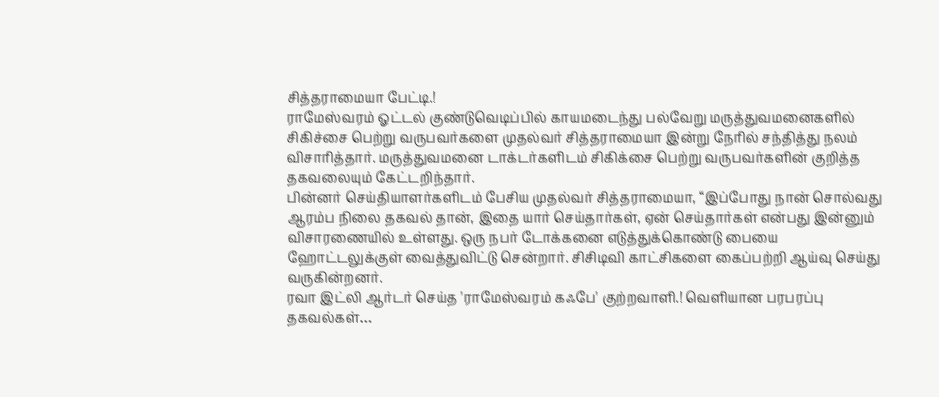சித்தராமையா பேட்டி.!
ராமேஸ்வரம் ஓட்டல் குண்டுவெடிப்பில் காயமடைந்து பல்வேறு மருத்துவமனைகளில் சிகிச்சை பெற்று வருபவர்களை முதல்வர் சித்தராமையா இன்று நேரில் சந்தித்து நலம் விசாரித்தார். மருத்துவமனை டாக்டர்களிடம் சிகிக்சை பெற்று வருபவர்களின் குறித்த தகவலையும் கேட்டறிந்தார்.
பின்னர் செய்தியாளர்களிடம் பேசிய முதல்வர் சித்தராமையா, “இப்போது நான் சொல்வது ஆரம்ப நிலை தகவல் தான், இதை யார் செய்தார்கள், ஏன் செய்தார்கள் என்பது இன்னும் விசாரணையில் உள்ளது. ஒரு நபர் டோக்கனை எடுத்துக்கொண்டு பையை ஹோட்டலுக்குள் வைத்துவிட்டு சென்றார். சிசிடிவி காட்சிகளை கைப்பற்றி ஆய்வு செய்து வருகின்றனர்.
ரவா இட்லி ஆர்டர் செய்த 'ராமேஸ்வரம் கஃபே' குற்றவாளி.! வெளியான பரபரப்பு தகவல்கள்…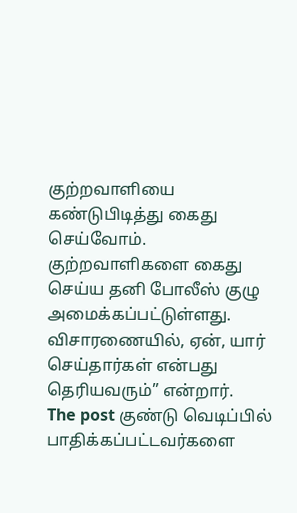குற்றவாளியை கண்டுபிடித்து கைது செய்வோம். குற்றவாளிகளை கைது செய்ய தனி போலீஸ் குழு அமைக்கப்பட்டுள்ளது. விசாரணையில், ஏன், யார் செய்தார்கள் என்பது தெரியவரும்” என்றார்.
The post குண்டு வெடிப்பில் பாதிக்கப்பட்டவர்களை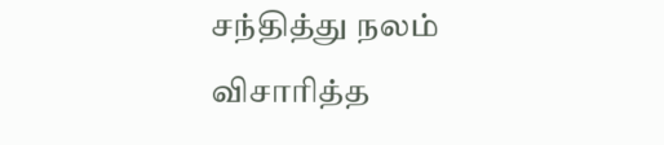சந்தித்து நலம் விசாரித்த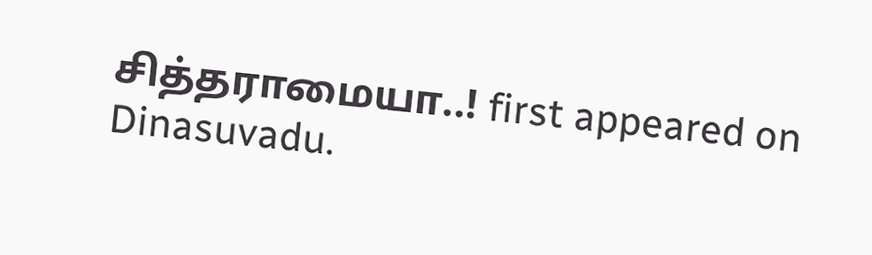சித்தராமையா..! first appeared on Dinasuvadu.